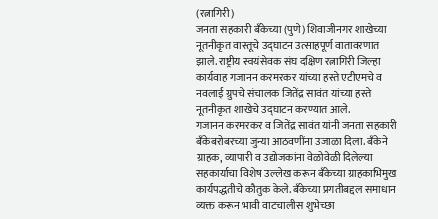(रत्नागिरी)
जनता सहकारी बँकेच्या (पुणे) शिवाजीनगर शाखेच्या नूतनीकृत वास्तूचे उद्घाटन उत्साहपूर्ण वातावरणात झाले. राष्ट्रीय स्वयंसेवक संघ दक्षिण रत्नागिरी जिल्हा कार्यवाह गजानन करमरकर यांच्या हस्ते एटीएमचे व नवलाई ग्रुपचे संचालक जितेंद्र सावंत यांच्या हस्ते नूतनीकृत शाखेचे उद्घाटन करण्यात आले.
गजानन करमरकर व जितेंद्र सावंत यांनी जनता सहकारी बँकेबरोबरच्या जुन्या आठवणींना उजाळा दिला. बँकेने ग्राहक, व्यापारी व उद्योजकांना वेळोवेळी दिलेल्या सहकार्याचा विशेष उल्लेख करून बँकेच्या ग्राहकाभिमुख कार्यपद्धतीचे कौतुक केले. बँकेच्या प्रगतीबद्दल समाधान व्यक्त करून भावी वाटचालीस शुभेच्छा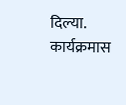दिल्या.
कार्यक्रमास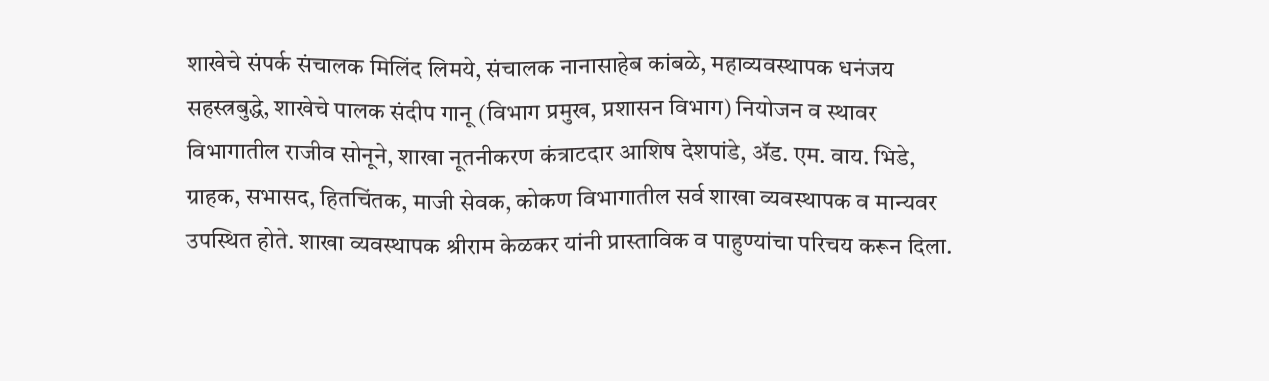शाखेचे संपर्क संचालक मिलिंद लिमये, संचालक नानासाहेब कांबळे, महाव्यवस्थापक धनंजय सहस्त्रबुद्धे, शाखेचे पालक संदीप गानू (विभाग प्रमुख, प्रशासन विभाग) नियोजन व स्थावर विभागातील राजीव सोनूने, शाखा नूतनीकरण कंत्राटदार आशिष देशपांडे, ॲड. एम. वाय. भिडे, ग्राहक, सभासद, हितचिंतक, माजी सेवक, कोकण विभागातील सर्व शाखा व्यवस्थापक व मान्यवर उपस्थित होते. शाखा व्यवस्थापक श्रीराम केळकर यांनी प्रास्ताविक व पाहुण्यांचा परिचय करून दिला.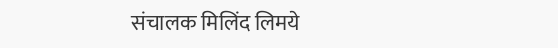संचालक मिलिंद लिमये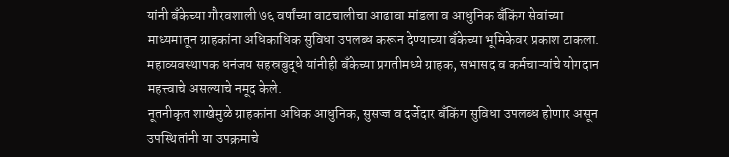यांनी बँकेच्या गौरवशाली ७६ वर्षांच्या वाटचालीचा आढावा मांडला व आधुनिक बँकिंग सेवांच्या माध्यमातून ग्राहकांना अधिकाधिक सुविधा उपलब्ध करून देण्याच्या बँकेच्या भूमिकेवर प्रकाश टाकला. महाव्यवस्थापक धनंजय सहस्रबुद्धे यांनीही बँकेच्या प्रगतीमध्ये ग्राहक, सभासद व कर्मचाऱ्यांचे योगदान महत्त्वाचे असल्याचे नमूद केले.
नूतनीकृत शाखेमुळे ग्राहकांना अधिक आधुनिक, सुसज्ज व दर्जेदार बँकिंग सुविधा उपलब्ध होणार असून उपस्थितांनी या उपक्रमाचे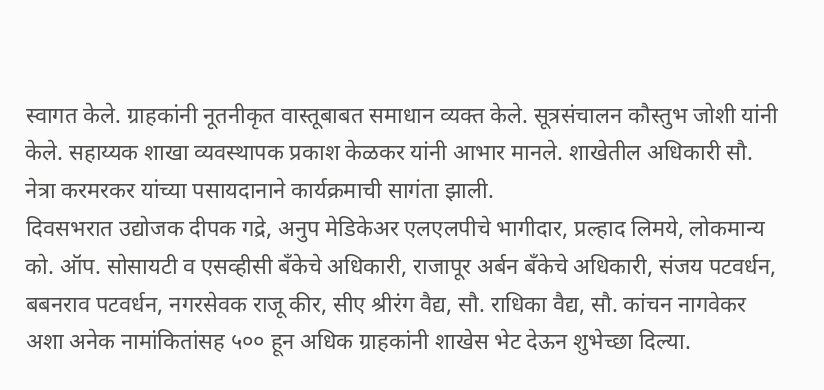स्वागत केले. ग्राहकांनी नूतनीकृत वास्तूबाबत समाधान व्यक्त केले. सूत्रसंचालन कौस्तुभ जोशी यांनी केले. सहाय्यक शाखा व्यवस्थापक प्रकाश केळकर यांनी आभार मानले. शाखेतील अधिकारी सौ. नेत्रा करमरकर यांच्या पसायदानाने कार्यक्रमाची सागंता झाली.
दिवसभरात उद्योजक दीपक गद्रे, अनुप मेडिकेअर एलएलपीचे भागीदार, प्रल्हाद लिमये, लोकमान्य को. ऑप. सोसायटी व एसव्हीसी बँकेचे अधिकारी, राजापूर अर्बन बॅंकेचे अधिकारी, संजय पटवर्धन, बबनराव पटवर्धन, नगरसेवक राजू कीर, सीए श्रीरंग वैद्य, सौ. राधिका वैद्य, सौ. कांचन नागवेकर अशा अनेक नामांकितांसह ५०० हून अधिक ग्राहकांनी शाखेस भेट देऊन शुभेच्छा दिल्या.